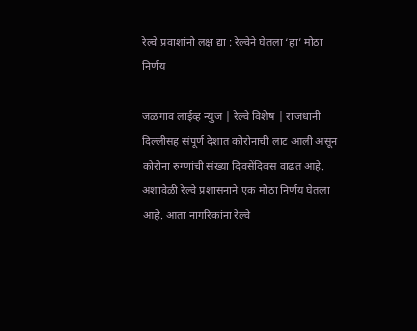रेल्वे प्रवाशांनो लक्ष द्या : रेल्वेने घेतला ‘हा’ मोठा निर्णय

जळगाव लाईव्ह न्युज | रेल्वे विशेष | राजधानी दिल्लीसह संपूर्ण देशात कोरोनाची लाट आली असून कोरोना रुग्णांची संख्या दिवसेंदिवस वाढत आहे. अशावेळी रेल्वे प्रशासनाने एक मोठा निर्णय घेतला आहे. आता नागरिकांना रेल्वे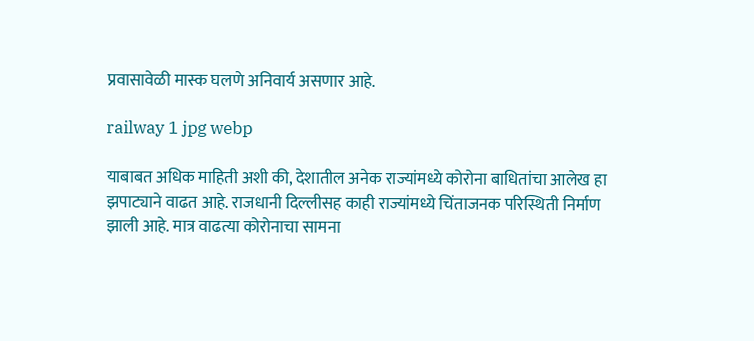प्रवासावेळी मास्क घलणे अनिवार्य असणार आहे.

railway 1 jpg webp

याबाबत अधिक माहिती अशी की, देशातील अनेक राज्यांमध्ये कोरोना बाधितांचा आलेख हा झपाट्याने वाढत आहे. राजधानी दिल्लीसह काही राज्यांमध्ये चिंताजनक परिस्थिती निर्माण झाली आहे. मात्र वाढत्या कोरोनाचा सामना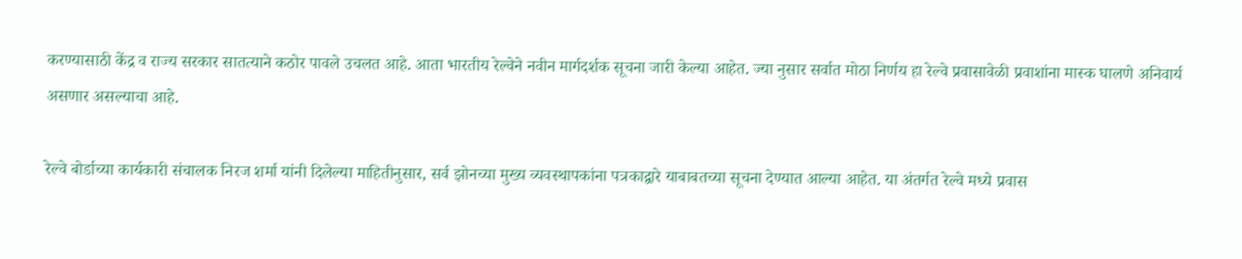करण्यासाठी केंद्र व राज्य सरकार सातत्याने कठोर पावले उचलत आहे. आता भारतीय रेल्वेने नवीन मार्गदर्शक सूचना जारी केल्या आहेत. ज्या नुसार सर्वात मोठा निर्णय हा रेल्वे प्रवासावेळी प्रवाशांना मास्क घालणे अनिवार्य असणार असल्याचा आहे.

रेल्वे बोर्डाच्या कार्यकारी संचालक निरज शर्मा यांनी दिलेल्या माहितीनुसार, सर्व झोनच्या मुख्य व्यवस्थापकांना पत्रकाद्वारे याबाबतच्या सूचना देण्यात आल्या आहेत. या अंतर्गत रेल्वे मध्ये प्रवास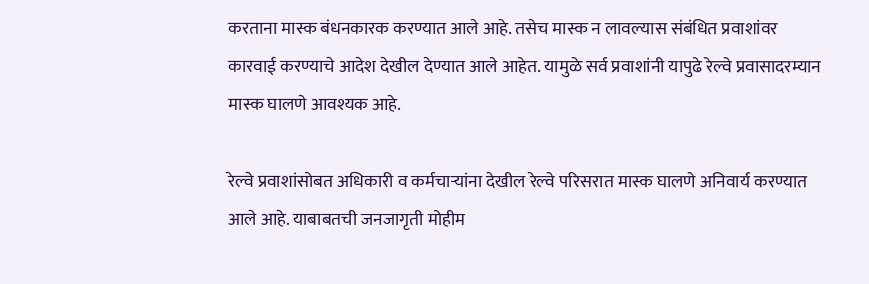करताना मास्क बंधनकारक करण्यात आले आहे. तसेच मास्क न लावल्यास संबंधित प्रवाशांवर कारवाई करण्याचे आदेश देखील देण्यात आले आहेत. यामुळे सर्व प्रवाशांनी यापुढे रेल्वे प्रवासादरम्यान मास्क घालणे आवश्यक आहे.

रेल्वे प्रवाशांसोबत अधिकारी व कर्मचाऱ्यांना देखील रेल्वे परिसरात मास्क घालणे अनिवार्य करण्यात आले आहे. याबाबतची जनजागृती मोहीम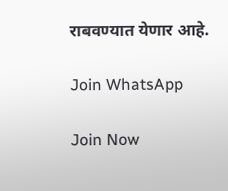राबवण्यात येणार आहे.

Join WhatsApp

Join Now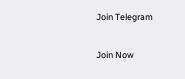Join Telegram

Join Now